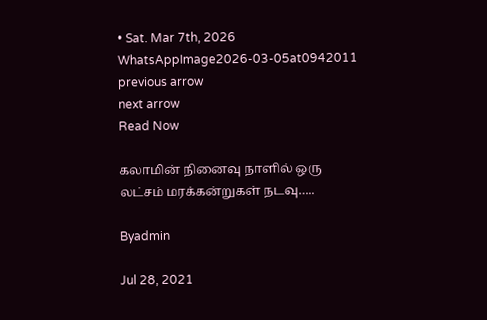• Sat. Mar 7th, 2026
WhatsAppImage2026-03-05at0942011
previous arrow
next arrow
Read Now

கலாமின் நினைவு நாளில் ஒரு லட்சம் மரக்கன்றுகள் நடவு…..

Byadmin

Jul 28, 2021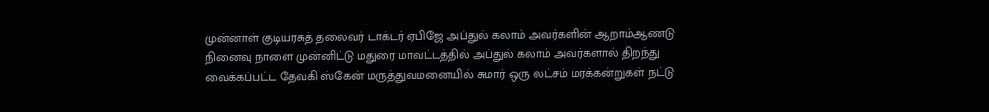முன்னாள் குடியரசுத் தலைவர் டாக்டர் ஏபிஜே அப்துல் கலாம் அவர்களின் ஆறாம்ஆணடு நினைவு நாளை முன்னிட்டு மதுரை மாவட்டத்தில் அப்துல் கலாம் அவர்களால் திறந்து வைக்கப்பட்ட தேவகி ஸ்கேன் மருத்துவமனையில் சுமார் ஒரு லட்சம் மரக்கன்றுகள் நட்டு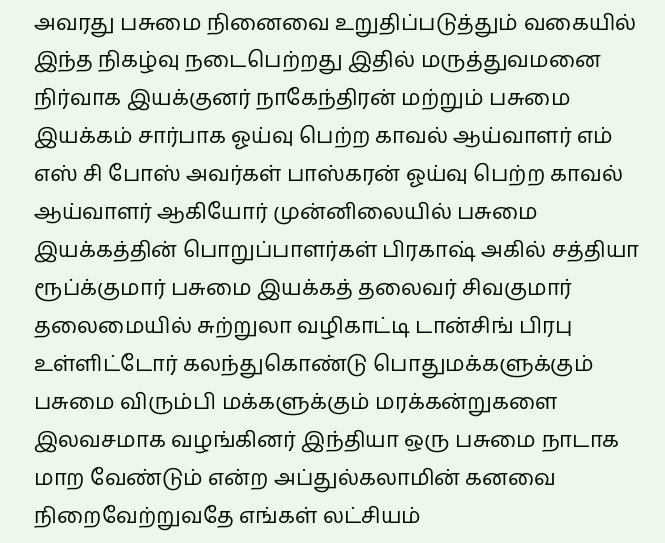அவரது பசுமை நினைவை உறுதிப்படுத்தும் வகையில் இந்த நிகழ்வு நடைபெற்றது இதில் மருத்துவமனை நிர்வாக இயக்குனர் நாகேந்திரன் மற்றும் பசுமை இயக்கம் சார்பாக ஓய்வு பெற்ற காவல் ஆய்வாளர் எம் எஸ் சி போஸ் அவர்கள் பாஸ்கரன் ஓய்வு பெற்ற காவல் ஆய்வாளர் ஆகியோர் முன்னிலையில் பசுமை இயக்கத்தின் பொறுப்பாளர்கள் பிரகாஷ் அகில் சத்தியா ரூப்க்குமார் பசுமை இயக்கத் தலைவர் சிவகுமார் தலைமையில் சுற்றுலா வழிகாட்டி டான்சிங் பிரபு உள்ளிட்டோர் கலந்துகொண்டு பொதுமக்களுக்கும் பசுமை விரும்பி மக்களுக்கும் மரக்கன்றுகளை இலவசமாக வழங்கினர் இந்தியா ஒரு பசுமை நாடாக மாற வேண்டும் என்ற அப்துல்கலாமின் கனவை நிறைவேற்றுவதே எங்கள் லட்சியம்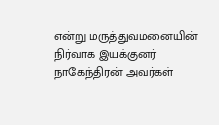என்று மருத்துவமனையின் நிர்வாக இயக்குனர் நாகேந்திரன் அவர்கள்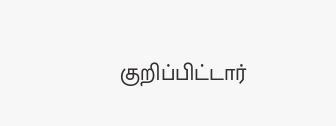குறிப்பிட்டார்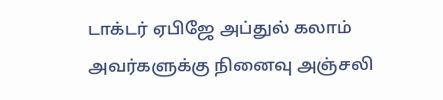டாக்டர் ஏபிஜே அப்துல் கலாம் அவர்களுக்கு நினைவு அஞ்சலி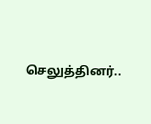செலுத்தினர்..